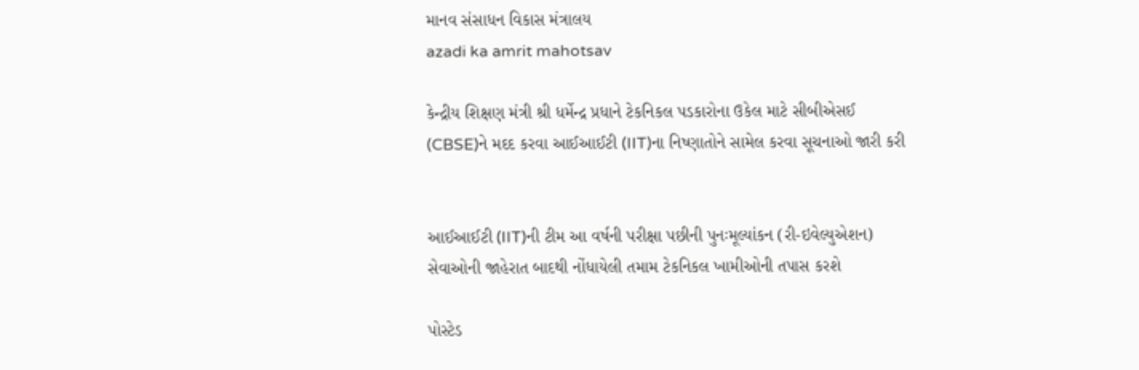માનવ સંસાધન વિકાસ મંત્રાલય
azadi ka amrit mahotsav

કેન્દ્રીય શિક્ષણ મંત્રી શ્રી ધર્મેન્દ્ર પ્રધાને ટેકનિકલ પડકારોના ઉકેલ માટે સીબીએસઈ (CBSE)ને મદદ કરવા આઈઆઈટી (IIT)ના નિષ્ણાતોને સામેલ કરવા સૂચનાઓ જારી કરી


આઈઆઈટી (IIT)ની ટીમ આ વર્ષની પરીક્ષા પછીની પુનઃમૂલ્યાંકન (રી-ઇવેલ્યુએશન) સેવાઓની જાહેરાત બાદથી નોંધાયેલી તમામ ટેકનિકલ ખામીઓની તપાસ કરશે

પોસ્ટેડ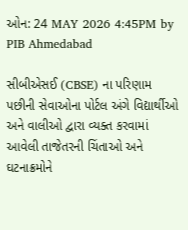ઓન: 24 MAY 2026 4:45PM by PIB Ahmedabad

સીબીએસઈ (CBSE) ના પરિણામ પછીની સેવાઓના પોર્ટલ અંગે વિદ્યાર્થીઓ અને વાલીઓ દ્વારા વ્યક્ત કરવામાં આવેલી તાજેતરની ચિંતાઓ અને ઘટનાક્રમોને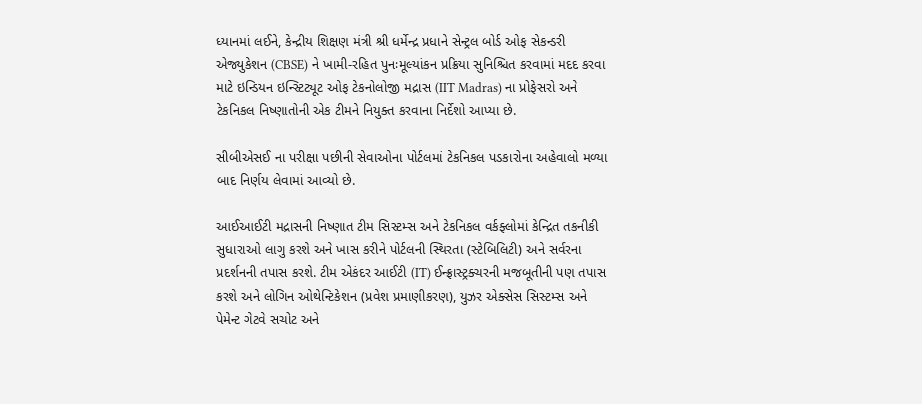ધ્યાનમાં લઈને, કેન્દ્રીય શિક્ષણ મંત્રી શ્રી ધર્મેન્દ્ર પ્રધાને સેન્ટ્રલ બોર્ડ ઓફ સેકન્ડરી એજ્યુકેશન (CBSE) ને ખામી-રહિત પુનઃમૂલ્યાંકન પ્રક્રિયા સુનિશ્ચિત કરવામાં મદદ કરવા માટે ઇન્ડિયન ઇન્સ્ટિટ્યૂટ ઓફ ટેકનોલોજી મદ્રાસ (IIT Madras) ના પ્રોફેસરો અને ટેકનિકલ નિષ્ણાતોની એક ટીમને નિયુક્ત કરવાના નિર્દેશો આપ્યા છે.

સીબીએસઈ ના પરીક્ષા પછીની સેવાઓના પોર્ટલમાં ટેકનિકલ પડકારોના અહેવાલો મળ્યા બાદ નિર્ણય લેવામાં આવ્યો છે.

આઈઆઈટી મદ્રાસની નિષ્ણાત ટીમ સિસ્ટમ્સ અને ટેકનિકલ વર્કફ્લોમાં કેન્દ્રિત તકનીકી સુધારાઓ લાગુ કરશે અને ખાસ કરીને પોર્ટલની સ્થિરતા (સ્ટેબિલિટી) અને સર્વરના પ્રદર્શનની તપાસ કરશે. ટીમ એકંદર આઈટી (IT) ઈન્ફ્રાસ્ટ્રક્ચરની મજબૂતીની પણ તપાસ કરશે અને લોગિન ઓથેન્ટિકેશન (પ્રવેશ પ્રમાણીકરણ), યુઝર એક્સેસ સિસ્ટમ્સ અને પેમેન્ટ ગેટવે સચોટ અને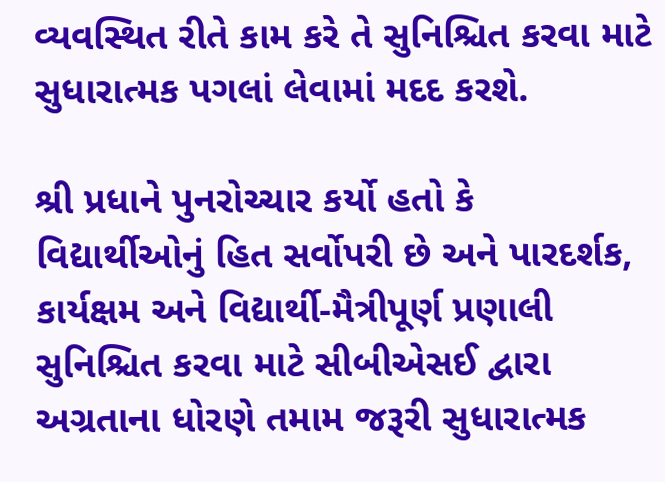વ્યવસ્થિત રીતે કામ કરે તે સુનિશ્ચિત કરવા માટે સુધારાત્મક પગલાં લેવામાં મદદ કરશે.

શ્રી પ્રધાને પુનરોચ્ચાર કર્યો હતો કે વિદ્યાર્થીઓનું હિત સર્વોપરી છે અને પારદર્શક, કાર્યક્ષમ અને વિદ્યાર્થી-મૈત્રીપૂર્ણ પ્રણાલી સુનિશ્ચિત કરવા માટે સીબીએસઈ દ્વારા અગ્રતાના ધોરણે તમામ જરૂરી સુધારાત્મક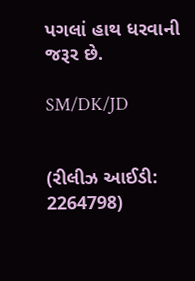પગલાં હાથ ધરવાની જરૂર છે.

SM/DK/JD


(રીલીઝ આઈડી: 2264798)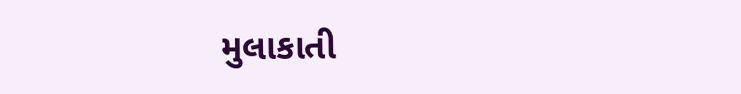મુલાકાતી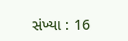સંખ્યા : 16